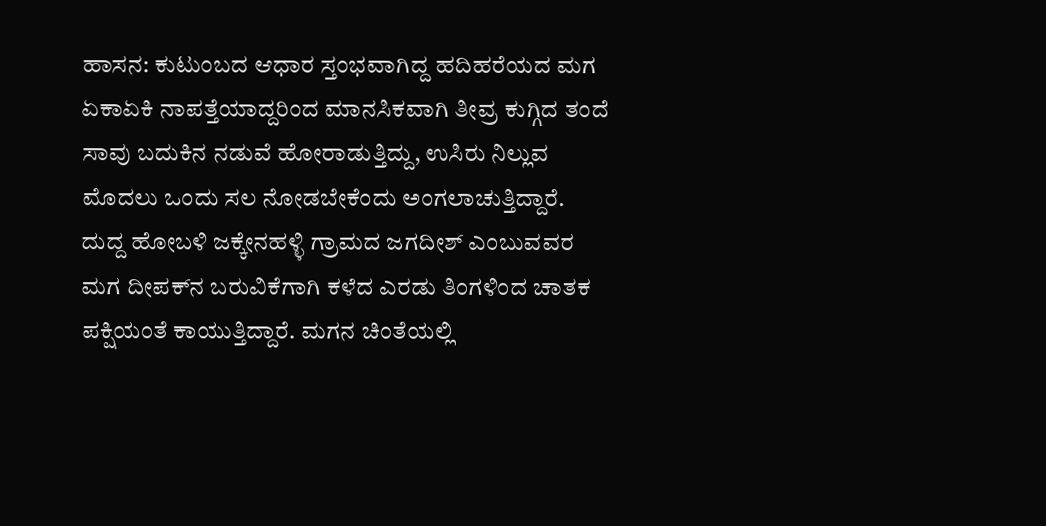ಹಾಸನ: ಕುಟುಂಬದ ಆಧಾರ ಸ್ತಂಭವಾಗಿದ್ದ ಹದಿಹರೆಯದ ಮಗ ಏಕಾಏಕಿ ನಾಪತ್ತೆಯಾದ್ದರಿಂದ ಮಾನಸಿಕವಾಗಿ ತೀವ್ರ ಕುಗ್ಗಿದ ತಂದೆ ಸಾವು ಬದುಕಿನ ನಡುವೆ ಹೋರಾಡುತ್ತಿದ್ದು, ಉಸಿರು ನಿಲ್ಲುವ ಮೊದಲು ಒಂದು ಸಲ ನೋಡಬೇಕೆಂದು ಅಂಗಲಾಚುತ್ತಿದ್ದಾರೆ.
ದುದ್ದ ಹೋಬಳಿ ಜಕ್ಕೇನಹಳ್ಳಿ ಗ್ರಾಮದ ಜಗದೀಶ್‌ ಎಂಬುವವರ ಮಗ ದೀಪಕ್‌ನ ಬರುವಿಕೆಗಾಗಿ ಕಳೆದ ಎರಡು ತಿಂಗಳಿಂದ ಚಾತಕ ಪಕ್ಷಿಯಂತೆ ಕಾಯುತ್ತಿದ್ದಾರೆ. ಮಗನ ಚಿಂತೆಯಲ್ಲಿ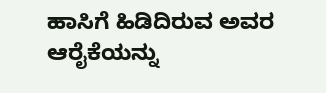ಹಾಸಿಗೆ ಹಿಡಿದಿರುವ ಅವರ ಆರೈಕೆಯನ್ನು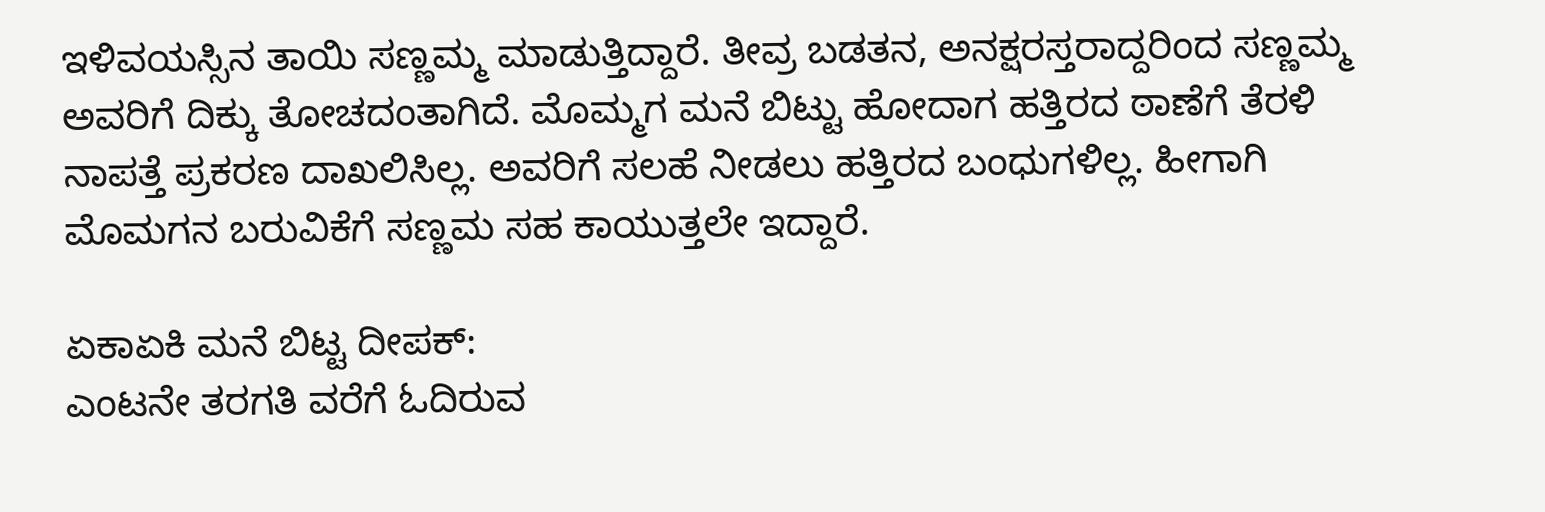ಇಳಿವಯಸ್ಸಿನ ತಾಯಿ ಸಣ್ಣಮ್ಮ ಮಾಡುತ್ತಿದ್ದಾರೆ. ತೀವ್ರ ಬಡತನ, ಅನಕ್ಷರಸ್ತರಾದ್ದರಿಂದ ಸಣ್ಣಮ್ಮ ಅವರಿಗೆ ದಿಕ್ಕು ತೋಚದಂತಾಗಿದೆ. ಮೊಮ್ಮಗ ಮನೆ ಬಿಟ್ಟು ಹೋದಾಗ ಹತ್ತಿರದ ಠಾಣೆಗೆ ತೆರಳಿ ನಾಪತ್ತೆ ಪ್ರಕರಣ ದಾಖಲಿಸಿಲ್ಲ. ಅವರಿಗೆ ಸಲಹೆ ನೀಡಲು ಹತ್ತಿರದ ಬಂಧುಗಳಿಲ್ಲ. ಹೀಗಾಗಿ ಮೊಮಗನ ಬರುವಿಕೆಗೆ ಸಣ್ಣಮ ಸಹ ಕಾಯುತ್ತಲೇ ಇದ್ದಾರೆ.

ಏಕಾಏಕಿ ಮನೆ ಬಿಟ್ಟ ದೀಪಕ್‌:
ಎಂಟನೇ ತರಗತಿ ವರೆಗೆ ಓದಿರುವ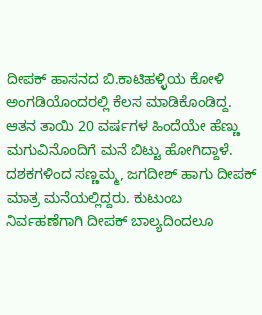ದೀಪಕ್‌ ಹಾಸನದ ಬಿ.ಕಾಟಿಹಳ್ಳಿಯ ಕೋಳಿ ಅಂಗಡಿಯೊಂದರಲ್ಲಿ ಕೆಲಸ ಮಾಡಿಕೊಂಡಿದ್ದ. ಆತನ ತಾಯಿ 20 ವರ್ಷಗಳ ಹಿಂದೆಯೇ ಹೆಣ್ಣು ಮಗುವಿನೊಂದಿಗೆ ಮನೆ ಬಿಟ್ಟು ಹೋಗಿದ್ದಾಳೆ. ದಶಕಗಳಿಂದ ಸಣ್ಣಮ್ಮ, ಜಗದೀಶ್‌ ಹಾಗು ದೀಪಕ್‌ ಮಾತ್ರ ಮನೆಯಲ್ಲಿದ್ದರು. ಕುಟುಂಬ ನಿರ್ವಹಣೆಗಾಗಿ ದೀಪಕ್‌ ಬಾಲ್ಯದಿಂದಲೂ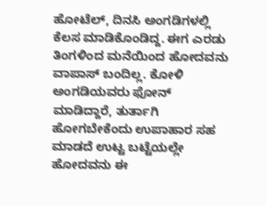ಹೋಟೆಲ್‌, ದಿನಸಿ ಅಂಗಡಿಗಳಲ್ಲಿ ಕೆಲಸ ಮಾಡಿಕೊಂಡಿದ್ದ. ಈಗ ಎರಡು ತಿಂಗಳಿಂದ ಮನೆಯಿಂದ ಹೋದವನು ವಾಪಾಸ್‌‍ ಬಂದಿಲ್ಲ. ಕೋಳಿ ಅಂಗಡಿಯವರು ಫೋನ್‌ ಮಾಡಿದ್ದಾರೆ, ತುರ್ತಾಗಿ ಹೋಗಬೇಕೆಂದು ಉಪಾಹಾರ ಸಹ ಮಾಡದೆ ಉಟ್ಟ ಬಟ್ಟೆಯಲ್ಲೇ ಹೋದವನು ಈ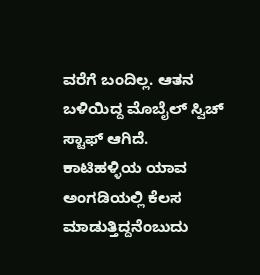ವರೆಗೆ ಬಂದಿಲ್ಲ. ಆತನ ಬಳಿಯಿದ್ದ ಮೊಬೈಲ್‌ ಸ್ವಿಚ್ ಸ್ಟಾಫ್ ಆಗಿದೆ. ಕಾಟಿಹಳ್ಳಿಯ ಯಾವ ಅಂಗಡಿಯಲ್ಲಿ ಕೆಲಸ ಮಾಡುತ್ತಿದ್ದನೆಂಬುದು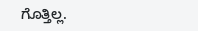ಗೊತ್ತಿಲ್ಲ.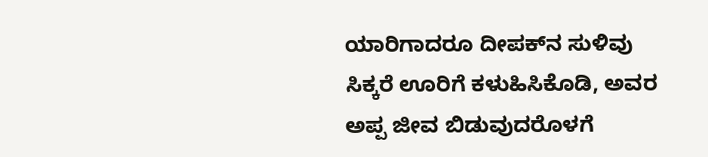ಯಾರಿಗಾದರೂ ದೀಪಕ್‌ನ ಸುಳಿವು ಸಿಕ್ಕರೆ ಊರಿಗೆ ಕಳುಹಿಸಿಕೊಡಿ, ಅವರ ಅಪ್ಪ ಜೀವ ಬಿಡುವುದರೊಳಗೆ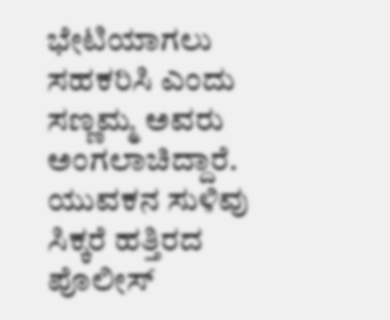ಭೇಟಿಯಾಗಲು ಸಹಕರಿಸಿ ಎಂದು ಸಣ್ಣಮ್ಮ ಅವರು ಅಂಗಲಾಚಿದ್ದಾರೆ. ಯುವಕನ ಸುಳಿವು ಸಿಕ್ಕರೆ ಹತ್ತಿರದ ಪೊಲೀಸ್‌‍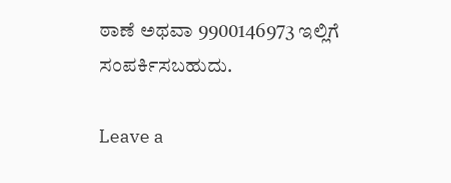ಠಾಣೆ ಅಥವಾ 9900146973 ಇಲ್ಲಿಗೆ ಸಂಪರ್ಕಿಸಬಹುದು.

Leave a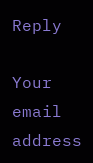Reply

Your email address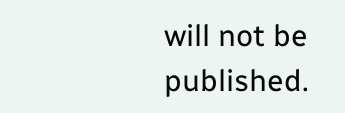will not be published.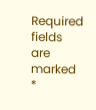Required fields are marked *